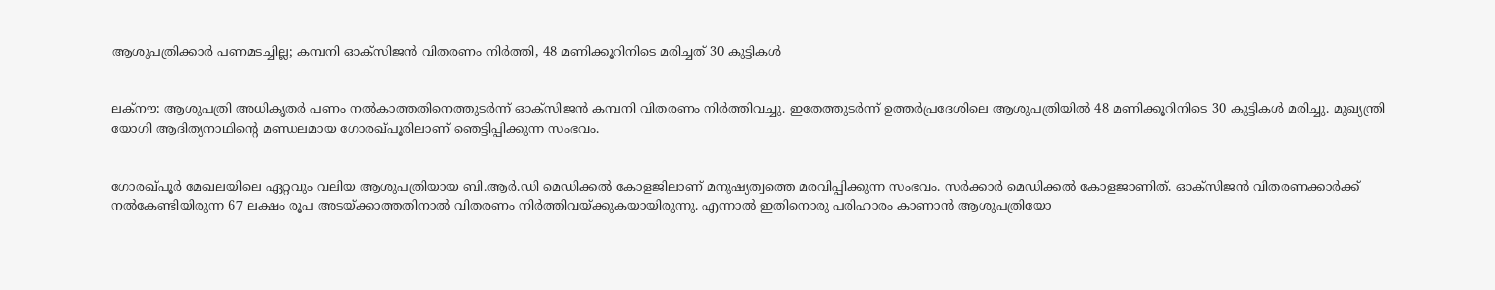ആശുപത്രിക്കാര്‍ പണമടച്ചില്ല; കമ്പനി ഓക്‌സിജന്‍ വിതരണം നിര്‍ത്തി, 48 മണിക്കൂറിനിടെ മരിച്ചത് 30 കുട്ടികള്‍


ലക്‌നൗ: ആശുപത്രി അധികൃതര്‍ പണം നല്‍കാത്തതിനെത്തുടര്‍ന്ന് ഓക്‌സിജന്‍ കമ്പനി വിതരണം നിര്‍ത്തിവച്ചു. ഇതേത്തുടര്‍ന്ന് ഉത്തര്‍പ്രദേശിലെ ആശുപത്രിയില്‍ 48 മണിക്കൂറിനിടെ 30 കുട്ടികള്‍ മരിച്ചു. മുഖ്യന്ത്രി യോഗി ആദിത്യനാഥിന്റെ മണ്ഡലമായ ഗോരഖ്പൂരിലാണ് ഞെട്ടിപ്പിക്കുന്ന സംഭവം.


ഗോരഖ്പൂര്‍ മേഖലയിലെ ഏറ്റവും വലിയ ആശുപത്രിയായ ബി.ആര്‍.ഡി മെഡിക്കല്‍ കോളജിലാണ് മനുഷ്യത്വത്തെ മരവിപ്പിക്കുന്ന സംഭവം. സർക്കാർ മെഡിക്കല്‍ കോളജാണിത്. ഓക്‌സിജന്‍ വിതരണക്കാര്‍ക്ക് നല്‍കേണ്ടിയിരുന്ന 67 ലക്ഷം രൂപ അടയ്ക്കാത്തതിനാല്‍ വിതരണം നിര്‍ത്തിവയ്ക്കുകയായിരുന്നു. എന്നാല്‍ ഇതിനൊരു പരിഹാരം കാണാന്‍ ആശുപത്രിയോ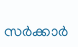സര്‍ക്കാര്‍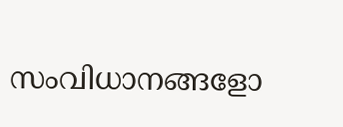സംവിധാനങ്ങളോ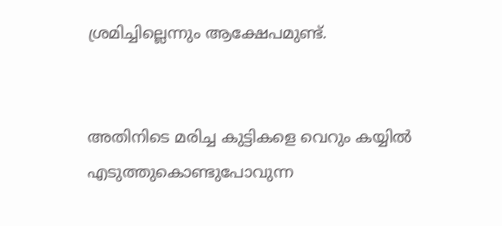ശ്രമിച്ചില്ലെന്നും ആക്ഷേപമുണ്ട്.


അതിനിടെ മരിച്ച കുട്ടികളെ വെറും കയ്യില്‍ എടുത്തുകൊണ്ടുപോവുന്ന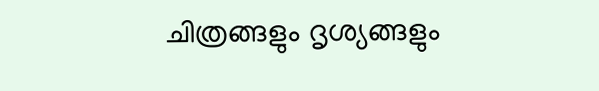ചിത്രങ്ങളും ദൃശ്യങ്ങളും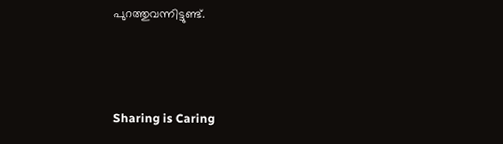പുറത്തുവന്നിട്ടുണ്ട്.



Sharing is Caring